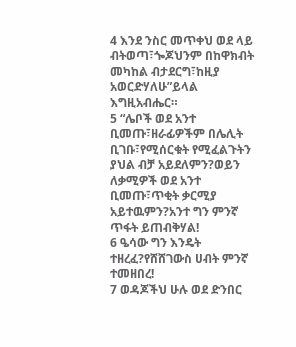4 እንደ ንስር መጥቀህ ወደ ላይ ብትወጣ፣ጐጆህንም በከዋክብት መካከል ብታደርግ፣ከዚያ አወርድሃለሁ”ይላል እግዚአብሔር።
5 “ሌቦች ወደ አንተ ቢመጡ፣ዘራፊዎችም በሌሊት ቢገቡ፣የሚሰርቁት የሚፈልጉትን ያህል ብቻ አይደለምን?ወይን ለቃሚዎች ወደ አንተ ቢመጡ፣ጥቂት ቃርሚያ አይተዉምን?አንተ ግን ምንኛ ጥፋት ይጠብቅሃል!
6 ዔሳው ግን እንዴት ተዘረፈ?የሸሸገውስ ሀብት ምንኛ ተመዘበረ!
7 ወዳጆችህ ሁሉ ወደ ድንበር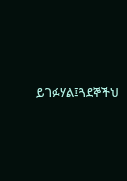ይገፉሃል፤ጓደኞችህ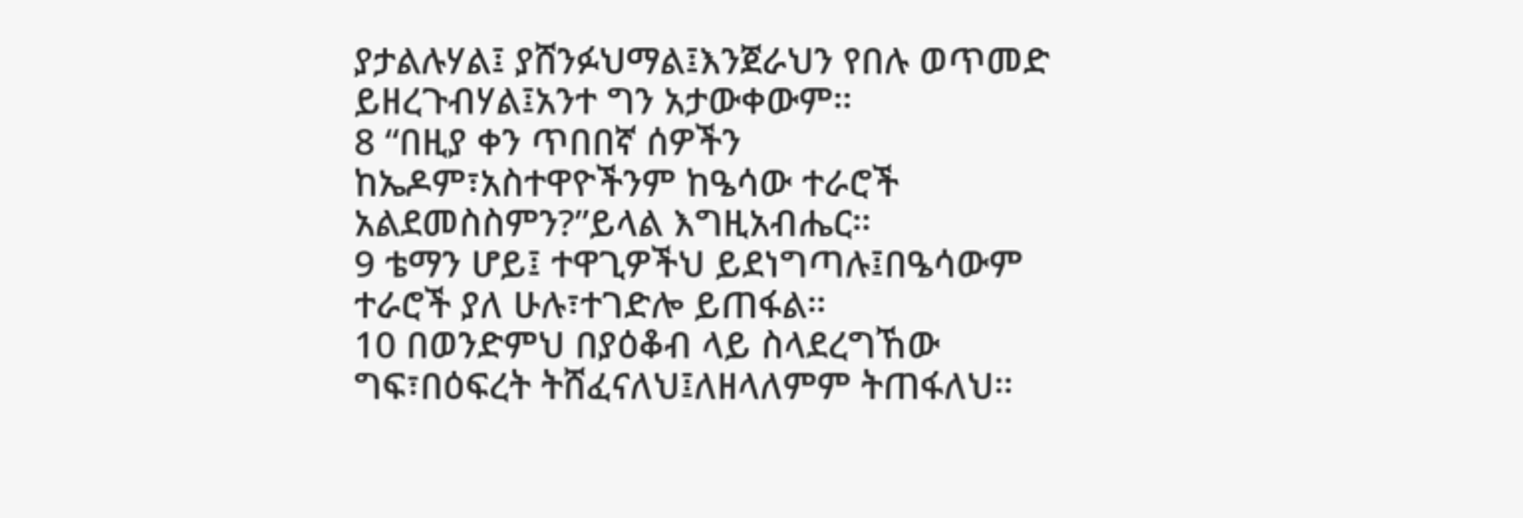ያታልሉሃል፤ ያሸንፉህማል፤እንጀራህን የበሉ ወጥመድ ይዘረጉብሃል፤አንተ ግን አታውቀውም።
8 “በዚያ ቀን ጥበበኛ ሰዎችን ከኤዶም፣አስተዋዮችንም ከዔሳው ተራሮች አልደመስስምን?”ይላል እግዚአብሔር።
9 ቴማን ሆይ፤ ተዋጊዎችህ ይደነግጣሉ፤በዔሳውም ተራሮች ያለ ሁሉ፣ተገድሎ ይጠፋል።
10 በወንድምህ በያዕቆብ ላይ ስላደረግኸው ግፍ፣በዕፍረት ትሸፈናለህ፤ለዘላለምም ትጠፋለህ።